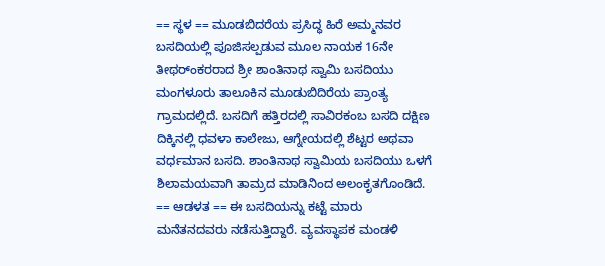== ಸ್ಥಳ == ಮೂಡಬಿದರೆಯ ಪ್ರಸಿದ್ಧ ಹಿರೆ ಅಮ್ಮನವರ ಬಸದಿಯಲ್ಲಿ ಪೂಜಿಸಲ್ಪಡುವ ಮೂಲ ನಾಯಕ 16ನೇ ತೀಥರ್ಂಕರರಾದ ಶ್ರೀ ಶಾಂತಿನಾಥ ಸ್ವಾಮಿ ಬಸದಿಯು ಮಂಗಳೂರು ತಾಲೂಕಿನ ಮೂಡುಬಿದಿರೆಯ ಪ್ರಾಂತ್ಯ ಗ್ರಾಮದಲ್ಲಿದೆ. ಬಸದಿಗೆ ಹತ್ತಿರದಲ್ಲಿ ಸಾವಿರಕಂಬ ಬಸದಿ ದಕ್ಷಿಣ ದಿಕ್ಕಿನಲ್ಲಿ ಧವಳಾ ಕಾಲೇಜು, ಆಗ್ನೇಯದಲ್ಲಿ ಶೆಟ್ಟರ ಅಥವಾ ವರ್ಧಮಾನ ಬಸದಿ. ಶಾಂತಿನಾಥ ಸ್ವಾಮಿಯ ಬಸದಿಯು ಒಳಗೆ ಶಿಲಾಮಯವಾಗಿ ತಾಮ್ರದ ಮಾಡಿನಿಂದ ಅಲಂಕೃತಗೊಂಡಿದೆ. == ಆಡಳತ == ಈ ಬಸದಿಯನ್ನು ಕಟ್ಟೆ ಮಾರು ಮನೆತನದವರು ನಡೆಸುತ್ತಿದ್ದಾರೆ. ವ್ಯವಸ್ಥಾಪಕ ಮಂಡಳಿ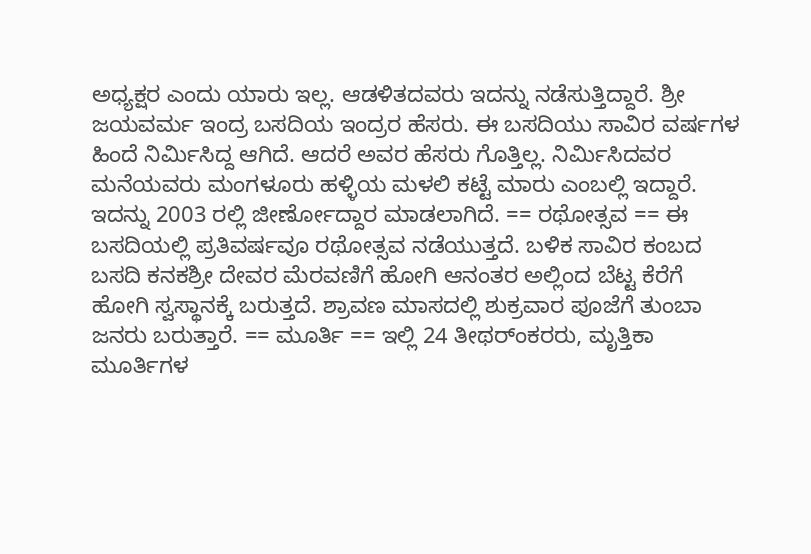ಅಧ್ಯಕ್ಷರ ಎಂದು ಯಾರು ಇಲ್ಲ. ಆಡಳಿತದವರು ಇದನ್ನು ನಡೆಸುತ್ತಿದ್ದಾರೆ. ಶ್ರೀ ಜಯವರ್ಮ ಇಂದ್ರ ಬಸದಿಯ ಇಂದ್ರರ ಹೆಸರು. ಈ ಬಸದಿಯು ಸಾವಿರ ವರ್ಷಗಳ ಹಿಂದೆ ನಿರ್ಮಿಸಿದ್ದ ಆಗಿದೆ. ಆದರೆ ಅವರ ಹೆಸರು ಗೊತ್ತಿಲ್ಲ. ನಿರ್ಮಿಸಿದವರ ಮನೆಯವರು ಮಂಗಳೂರು ಹಳ್ಳಿಯ ಮಳಲಿ ಕಟ್ಟೆ ಮಾರು ಎಂಬಲ್ಲಿ ಇದ್ದಾರೆ. ಇದನ್ನು 2003 ರಲ್ಲಿ ಜೀರ್ಣೋದ್ದಾರ ಮಾಡಲಾಗಿದೆ. == ರಥೋತ್ಸವ == ಈ ಬಸದಿಯಲ್ಲಿ ಪ್ರತಿವರ್ಷವೂ ರಥೋತ್ಸವ ನಡೆಯುತ್ತದೆ. ಬಳಿಕ ಸಾವಿರ ಕಂಬದ ಬಸದಿ ಕನಕಶ್ರೀ ದೇವರ ಮೆರವಣಿಗೆ ಹೋಗಿ ಆನಂತರ ಅಲ್ಲಿಂದ ಬೆಟ್ಟ ಕೆರೆಗೆ ಹೋಗಿ ಸ್ವಸ್ಥಾನಕ್ಕೆ ಬರುತ್ತದೆ. ಶ್ರಾವಣ ಮಾಸದಲ್ಲಿ ಶುಕ್ರವಾರ ಪೂಜೆಗೆ ತುಂಬಾ ಜನರು ಬರುತ್ತಾರೆ. == ಮೂರ್ತಿ == ಇಲ್ಲಿ 24 ತೀಥರ್ಂಕರರು, ಮೃತ್ತಿಕಾ ಮೂರ್ತಿಗಳ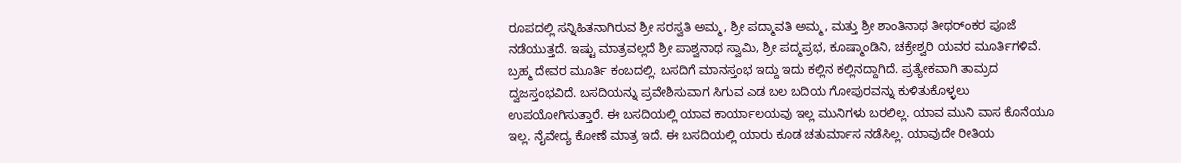ರೂಪದಲ್ಲಿ ಸನ್ನಿಹಿತನಾಗಿರುವ ಶ್ರೀ ಸರಸ್ವತಿ ಅಮ್ಮ, ಶ್ರೀ ಪದ್ಮಾವತಿ ಅಮ್ಮ, ಮತ್ತು ಶ್ರೀ ಶಾಂತಿನಾಥ ತೀಥರ್ಂಕರ ಪೂಜೆ ನಡೆಯುತ್ತದೆ. ಇಷ್ಟು ಮಾತ್ರವಲ್ಲದೆ ಶ್ರೀ ಪಾಶ್ವನಾಥ ಸ್ವಾಮಿ, ಶ್ರೀ ಪದ್ಮಪ್ರಭ, ಕೂಷ್ಮಾಂಡಿನಿ, ಚಕ್ರೇಶ್ವರಿ ಯವರ ಮೂರ್ತಿಗಳಿವೆ. ಬ್ರಹ್ಮ ದೇವರ ಮೂರ್ತಿ ಕಂಬದಲ್ಲಿ. ಬಸದಿಗೆ ಮಾನಸ್ತಂಭ ಇದ್ದು ಇದು ಕಲ್ಲಿನ ಕಲ್ಲಿನದ್ದಾಗಿದೆ. ಪ್ರತ್ಯೇಕವಾಗಿ ತಾಮ್ರದ ದ್ವಜಸ್ತಂಭವಿದೆ. ಬಸದಿಯನ್ನು ಪ್ರವೇಶಿಸುವಾಗ ಸಿಗುವ ಎಡ ಬಲ ಬದಿಯ ಗೋಪುರವನ್ನು ಕುಳಿತುಕೊಳ್ಳಲು ಉಪಯೋಗಿಸುತ್ತಾರೆ. ಈ ಬಸದಿಯಲ್ಲಿ ಯಾವ ಕಾರ್ಯಾಲಯವು ಇಲ್ಲ ಮುನಿಗಳು ಬರಲಿಲ್ಲ. ಯಾವ ಮುನಿ ವಾಸ ಕೊನೆಯೂ ಇಲ್ಲ. ನೈವೇದ್ಯ ಕೋಣೆ ಮಾತ್ರ ಇದೆ. ಈ ಬಸದಿಯಲ್ಲಿ ಯಾರು ಕೂಡ ಚತುರ್ಮಾಸ ನಡೆಸಿಲ್ಲ. ಯಾವುದೇ ರೀತಿಯ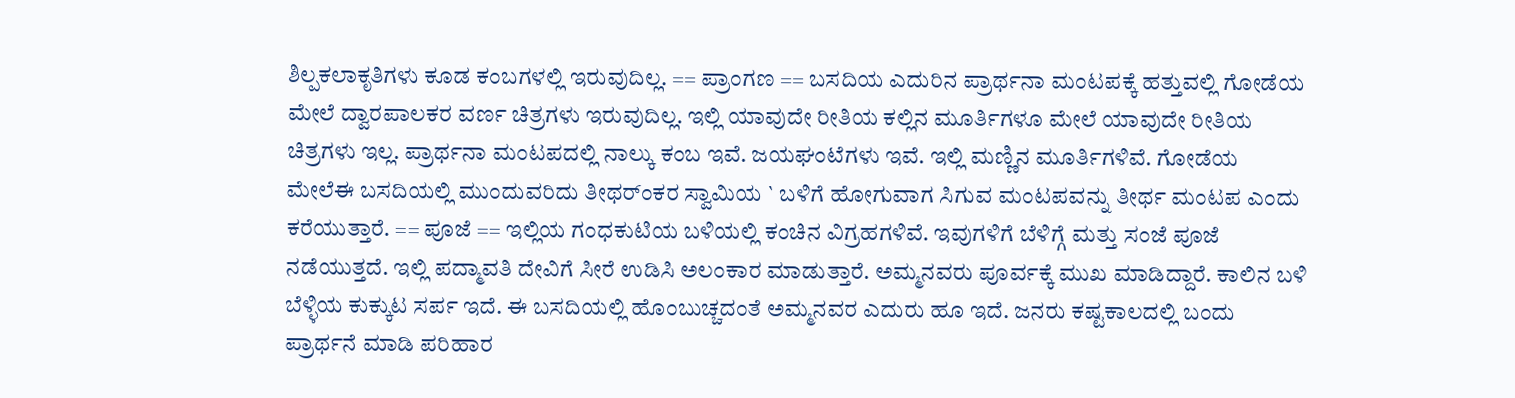ಶಿಲ್ಪಕಲಾಕೃತಿಗಳು ಕೂಡ ಕಂಬಗಳಲ್ಲಿ ಇರುವುದಿಲ್ಲ. == ಪ್ರಾಂಗಣ == ಬಸದಿಯ ಎದುರಿನ ಪ್ರಾರ್ಥನಾ ಮಂಟಪಕ್ಕೆ ಹತ್ತುವಲ್ಲಿ ಗೋಡೆಯ ಮೇಲೆ ದ್ವಾರಪಾಲಕರ ವರ್ಣ ಚಿತ್ರಗಳು ಇರುವುದಿಲ್ಲ. ಇಲ್ಲಿ ಯಾವುದೇ ರೀತಿಯ ಕಲ್ಲಿನ ಮೂರ್ತಿಗಳೂ ಮೇಲೆ ಯಾವುದೇ ರೀತಿಯ ಚಿತ್ರಗಳು ಇಲ್ಲ. ಪ್ರಾರ್ಥನಾ ಮಂಟಪದಲ್ಲಿ ನಾಲ್ಕು ಕಂಬ ಇವೆ. ಜಯಘಂಟೆಗಳು ಇವೆ. ಇಲ್ಲಿ ಮಣ್ಣಿನ ಮೂರ್ತಿಗಳಿವೆ. ಗೋಡೆಯ ಮೇಲೆಈ ಬಸದಿಯಲ್ಲಿ ಮುಂದುವರಿದು ತೀಥರ್ಂಕರ ಸ್ವಾಮಿಯ ` ಬಳಿಗೆ ಹೋಗುವಾಗ ಸಿಗುವ ಮಂಟಪವನ್ನು ತೀರ್ಥ ಮಂಟಪ ಎಂದು ಕರೆಯುತ್ತಾರೆ. == ಪೂಜೆ == ಇಲ್ಲಿಯ ಗಂಧಕುಟಿಯ ಬಳಿಯಲ್ಲಿ ಕಂಚಿನ ವಿಗ್ರಹಗಳಿವೆ. ಇವುಗಳಿಗೆ ಬೆಳಿಗ್ಗೆ ಮತ್ತು ಸಂಜೆ ಪೂಜೆ ನಡೆಯುತ್ತದೆ. ಇಲ್ಲಿ ಪದ್ಮಾವತಿ ದೇವಿಗೆ ಸೀರೆ ಉಡಿಸಿ ಅಲಂಕಾರ ಮಾಡುತ್ತಾರೆ. ಅಮ್ಮನವರು ಪೂರ್ವಕ್ಕೆ ಮುಖ ಮಾಡಿದ್ದಾರೆ. ಕಾಲಿನ ಬಳಿ ಬೆಳ್ಳಿಯ ಕುಕ್ಕುಟ ಸರ್ಪ ಇದೆ. ಈ ಬಸದಿಯಲ್ಲಿ ಹೊಂಬುಚ್ಚದಂತೆ ಅಮ್ಮನವರ ಎದುರು ಹೂ ಇದೆ. ಜನರು ಕಷ್ಟಕಾಲದಲ್ಲಿ ಬಂದು ಪ್ರಾರ್ಥನೆ ಮಾಡಿ ಪರಿಹಾರ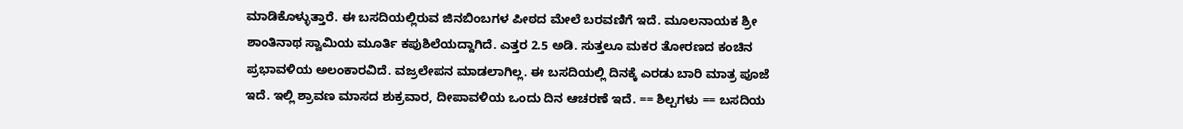ಮಾಡಿಕೊಳ್ಳುತ್ತಾರೆ. ಈ ಬಸದಿಯಲ್ಲಿರುವ ಜಿನಬಿಂಬಗಳ ಪೀಠದ ಮೇಲೆ ಬರವಣಿಗೆ ಇದೆ. ಮೂಲನಾಯಕ ಶ್ರೀ ಶಾಂತಿನಾಥ ಸ್ವಾಮಿಯ ಮೂರ್ತಿ ಕಪುಶಿಲೆಯದ್ದಾಗಿದೆ. ಎತ್ತರ 2.5 ಅಡಿ. ಸುತ್ತಲೂ ಮಕರ ತೋರಣದ ಕಂಚಿನ ಪ್ರಭಾವಳಿಯ ಅಲಂಕಾರವಿದೆ. ವಜ್ರಲೇಪನ ಮಾಡಲಾಗಿಲ್ಲ. ಈ ಬಸದಿಯಲ್ಲಿ ದಿನಕ್ಕೆ ಎರಡು ಬಾರಿ ಮಾತ್ರ ಪೂಜೆ ಇದೆ. ಇಲ್ಲಿ ಶ್ರಾವಣ ಮಾಸದ ಶುಕ್ರವಾರ, ದೀಪಾವಳಿಯ ಒಂದು ದಿನ ಆಚರಣೆ ಇದೆ. == ಶಿಲ್ಪಗಳು == ಬಸದಿಯ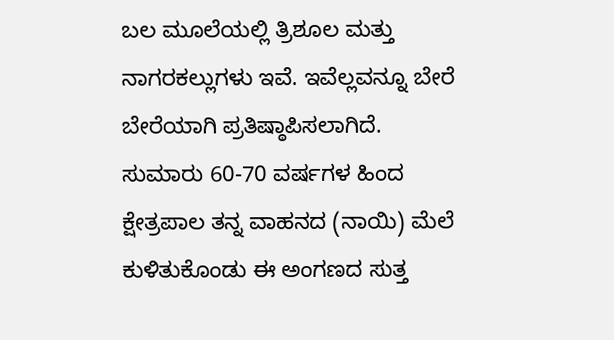ಬಲ ಮೂಲೆಯಲ್ಲಿ ತ್ರಿಶೂಲ ಮತ್ತು ನಾಗರಕಲ್ಲುಗಳು ಇವೆ. ಇವೆಲ್ಲವನ್ನೂ ಬೇರೆ ಬೇರೆಯಾಗಿ ಪ್ರತಿಷ್ಠಾಪಿಸಲಾಗಿದೆ. ಸುಮಾರು 60-70 ವರ್ಷಗಳ ಹಿಂದ ಕ್ಷೇತ್ರಪಾಲ ತನ್ನ ವಾಹನದ (ನಾಯಿ) ಮೆಲೆ ಕುಳಿತುಕೊಂಡು ಈ ಅಂಗಣದ ಸುತ್ತ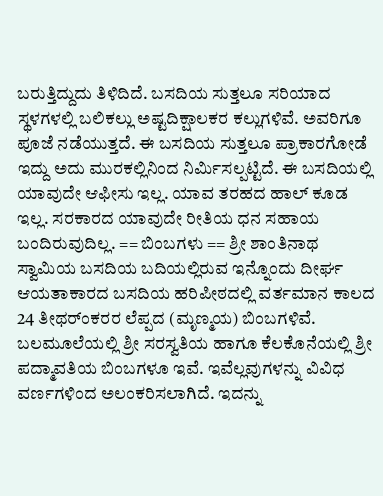ಬರುತ್ತಿದ್ದುದು ತಿಳಿದಿದೆ. ಬಸದಿಯ ಸುತ್ತಲೂ ಸರಿಯಾದ ಸ್ಥಳಗಳಲ್ಲಿ ಬಲಿಕಲ್ಲು ಅಷ್ಟದಿಕ್ಷಾಲಕರ ಕಲ್ಲುಗಳಿವೆ. ಅವರಿಗೂ ಪೂಜೆ ನಡೆಯುತ್ತದೆ. ಈ ಬಸದಿಯ ಸುತ್ತಲೂ ಪ್ರಾಕಾರಗೋಡೆ ಇದ್ದು ಅದು ಮುರಕಲ್ಲಿನಿಂದ ನಿರ್ಮಿಸಲ್ಪಟ್ಟಿದೆ. ಈ ಬಸದಿಯಲ್ಲಿ ಯಾವುದೇ ಆಫೀಸು ಇಲ್ಲ. ಯಾವ ತರಹದ ಹಾಲ್ ಕೂಡ ಇಲ್ಲ. ಸರಕಾರದ ಯಾವುದೇ ರೀತಿಯ ಧನ ಸಹಾಯ ಬಂದಿರುವುದಿಲ್ಲ. == ಬಿಂಬಗಳು == ಶ್ರೀ ಶಾಂತಿನಾಥ ಸ್ವಾಮಿಯ ಬಸದಿಯ ಬದಿಯಲ್ಲಿರುವ ಇನ್ನೊಂದು ದೀರ್ಘ ಆಯತಾಕಾರದ ಬಸದಿಯ ಹರಿಪೀಠದಲ್ಲಿ ವರ್ತಮಾನ ಕಾಲದ 24 ತೀಥರ್ಂಕರರ ಲೆಪ್ಪದ (ಮೃಣ್ಮಯ) ಬಿಂಬಗಳಿವೆ. ಬಲಮೂಲೆಯಲ್ಲಿ ಶ್ರೀ ಸರಸ್ವತಿಯ ಹಾಗೂ ಕೆಲಕೊನೆಯಲ್ಲಿ ಶ್ರೀ ಪದ್ಮಾವತಿಯ ಬಿಂಬಗಳೂ ಇವೆ. ಇವೆಲ್ಲವುಗಳನ್ನು ವಿವಿಧ ವರ್ಣಗಳಿಂದ ಅಲಂಕರಿಸಲಾಗಿದೆ. ಇದನ್ನು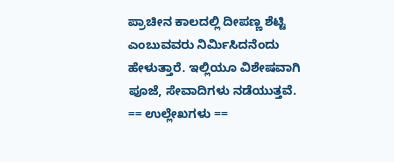ಪ್ರಾಚೀನ ಕಾಲದಲ್ಲಿ ದೀಪಣ್ಣ ಶೆಟ್ಟಿ ಎಂಬುವವರು ನಿರ್ಮಿಸಿದನೆಂದು ಹೇಳುತ್ತಾರೆ. ಇಲ್ಲಿಯೂ ವಿಶೇಷವಾಗಿ ಪೂಜೆ, ಸೇವಾದಿಗಳು ನಡೆಯುತ್ತವೆ. == ಉಲ್ಲೇಖಗಳು ==